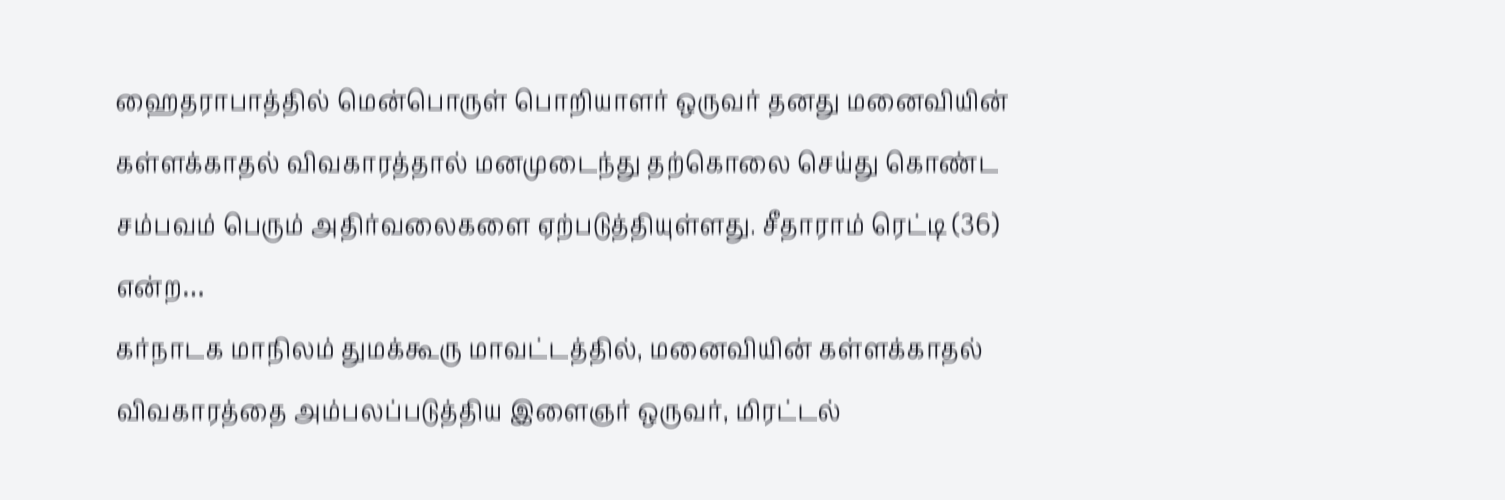ஹைதராபாத்தில் மென்பொருள் பொறியாளர் ஒருவர் தனது மனைவியின் கள்ளக்காதல் விவகாரத்தால் மனமுடைந்து தற்கொலை செய்து கொண்ட சம்பவம் பெரும் அதிர்வலைகளை ஏற்படுத்தியுள்ளது. சீதாராம் ரெட்டி (36) என்ற…
கர்நாடக மாநிலம் துமக்கூரு மாவட்டத்தில், மனைவியின் கள்ளக்காதல் விவகாரத்தை அம்பலப்படுத்திய இளைஞர் ஒருவர், மிரட்டல்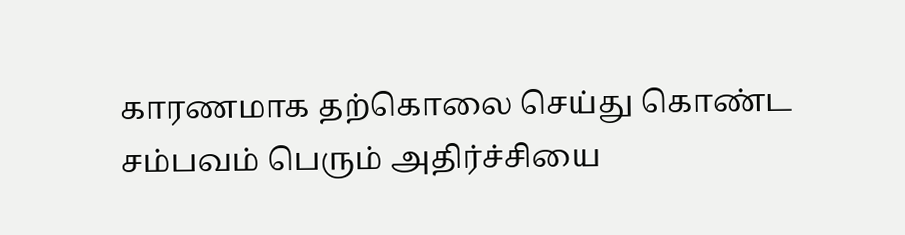காரணமாக தற்கொலை செய்து கொண்ட சம்பவம் பெரும் அதிர்ச்சியை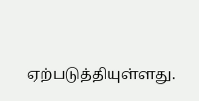ஏற்படுத்தியுள்ளது.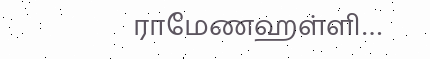ராமேணஹள்ளி…